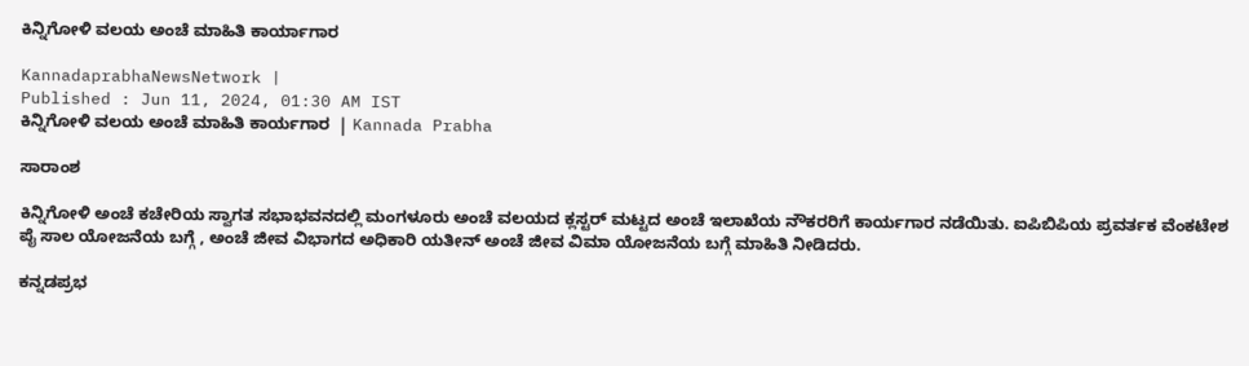ಕಿನ್ನಿಗೋಳಿ ವಲಯ ಅಂಚೆ ಮಾಹಿತಿ ಕಾರ್ಯಾಗಾರ

KannadaprabhaNewsNetwork |
Published : Jun 11, 2024, 01:30 AM IST
ಕಿನ್ನಿಗೋಳಿ ವಲಯ ಅಂಚೆ ಮಾಹಿತಿ ಕಾರ್ಯಗಾರ  | Kannada Prabha

ಸಾರಾಂಶ

ಕಿನ್ನಿಗೋಳಿ ಅಂಚೆ ಕಚೇರಿಯ ಸ್ವಾಗತ ಸಭಾಭವನದಲ್ಲಿ ಮಂಗಳೂರು ಅಂಚೆ ವಲಯದ ಕ್ಲಸ್ಟರ್ ಮಟ್ಟದ ಅಂಚೆ ಇಲಾಖೆಯ ನೌಕರರಿಗೆ ಕಾರ್ಯಗಾರ ನಡೆಯಿತು. ಐಪಿಬಿಪಿಯ ಪ್ರವರ್ತಕ ವೆಂಕಟೇಶ ಪೈ ಸಾಲ ಯೋಜನೆಯ ಬಗ್ಗೆ , ಅಂಚೆ ಜೀವ ವಿಭಾಗದ ಅಧಿಕಾರಿ ಯತೀನ್ ಅಂಚೆ ಜೀವ ವಿಮಾ ಯೋಜನೆಯ ಬಗ್ಗೆ ಮಾಹಿತಿ ನೀಡಿದರು.

ಕನ್ನಡಪ್ರಭ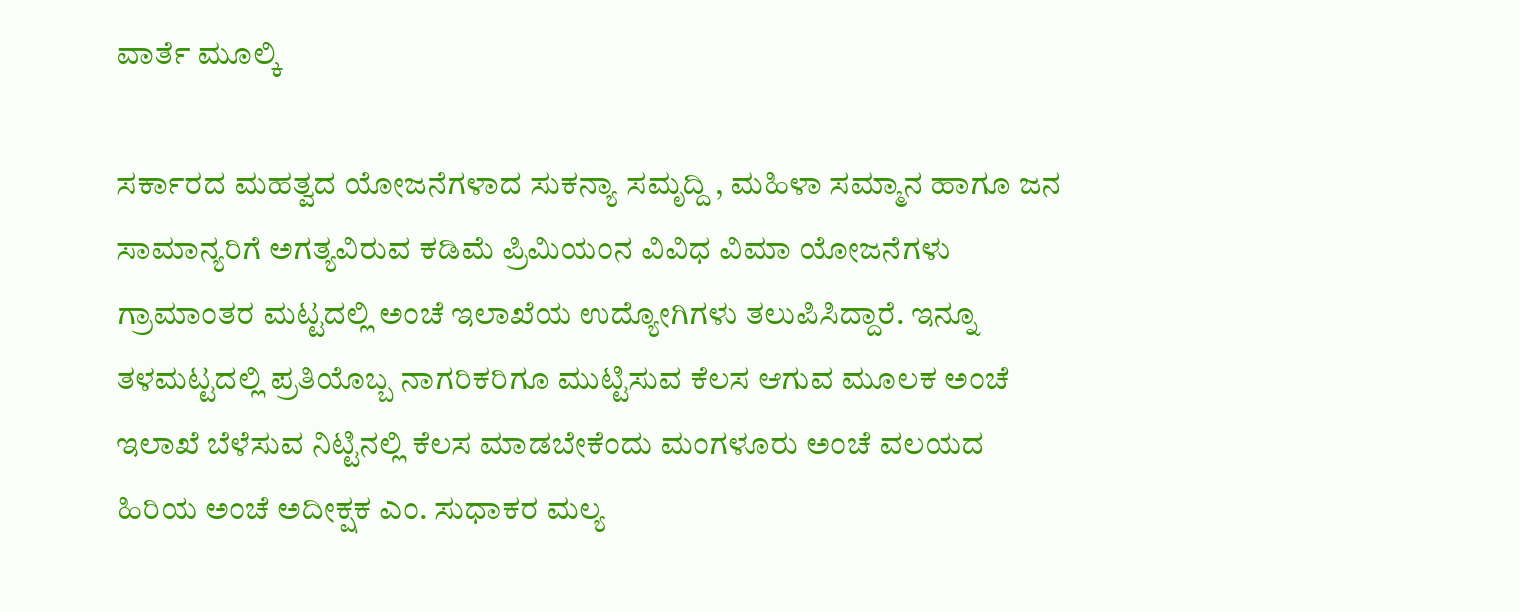ವಾರ್ತೆ ಮೂಲ್ಕಿ

ಸರ್ಕಾರದ ಮಹತ್ವದ ಯೋಜನೆಗಳಾದ ಸುಕನ್ಯಾ ಸಮೃದ್ದಿ , ಮಹಿಳಾ ಸಮ್ಮಾನ ಹಾಗೂ ಜನ ಸಾಮಾನ್ಯರಿಗೆ ಅಗತ್ಯವಿರುವ ಕಡಿಮೆ ಪ್ರಿಮಿಯಂನ ವಿವಿಧ ವಿಮಾ ಯೋಜನೆಗಳು ಗ್ರಾಮಾಂತರ ಮಟ್ಟದಲ್ಲಿ ಅಂಚೆ ಇಲಾಖೆಯ ಉದ್ಯೋಗಿಗಳು ತಲುಪಿಸಿದ್ದಾರೆ. ಇನ್ನೂ ತಳಮಟ್ಟದಲ್ಲಿ ಪ್ರತಿಯೊಬ್ಬ ನಾಗರಿಕರಿಗೂ ಮುಟ್ಟಿಸುವ ಕೆಲಸ ಆಗುವ ಮೂಲಕ ಅಂಚೆ ಇಲಾಖೆ ಬೆಳೆಸುವ ನಿಟ್ಟಿನಲ್ಲಿ ಕೆಲಸ ಮಾಡಬೇಕೆಂದು ಮಂಗಳೂರು ಅಂಚೆ ವಲಯದ ಹಿರಿಯ ಅಂಚೆ ಅದೀಕ್ಷಕ ಎಂ. ಸುಧಾಕರ ಮಲ್ಯ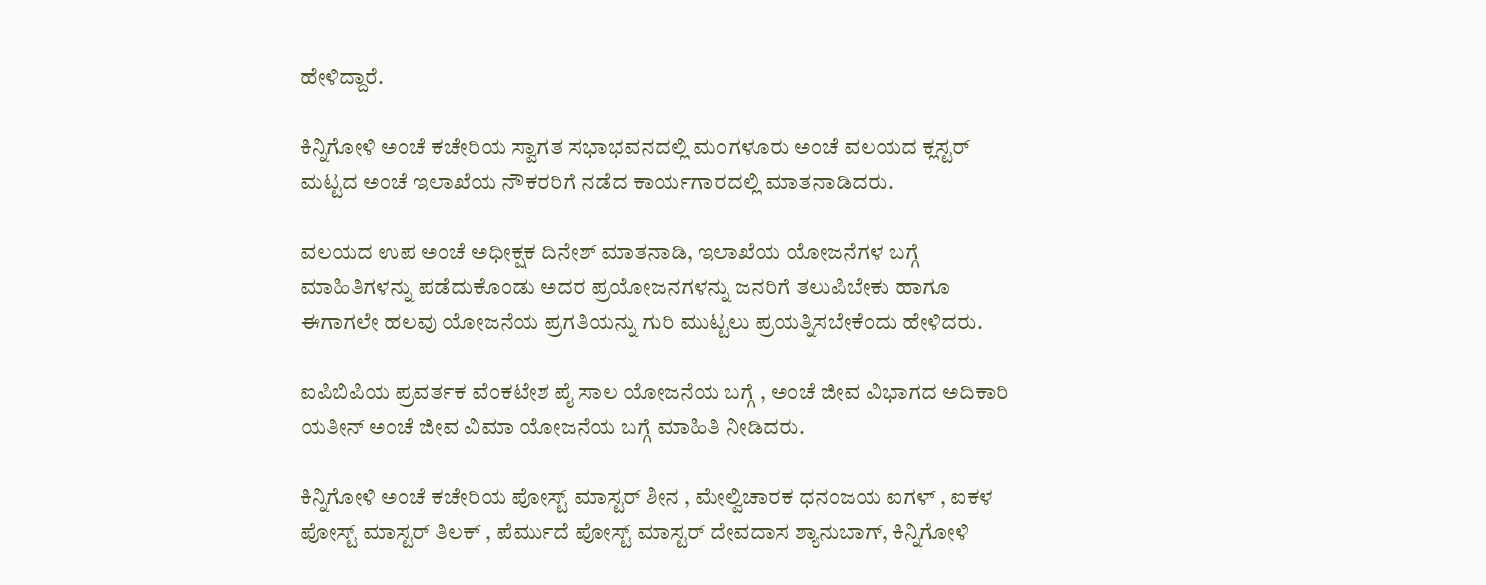ಹೇಳಿದ್ದಾರೆ.

ಕಿನ್ನಿಗೋಳಿ ಅಂಚೆ ಕಚೇರಿಯ ಸ್ವಾಗತ ಸಭಾಭವನದಲ್ಲಿ ಮಂಗಳೂರು ಅಂಚೆ ವಲಯದ ಕ್ಲಸ್ಟರ್ ಮಟ್ಟದ ಅಂಚೆ ಇಲಾಖೆಯ ನೌಕರರಿಗೆ ನಡೆದ ಕಾರ್ಯಗಾರದಲ್ಲಿ ಮಾತನಾಡಿದರು.

ವಲಯದ ಉಪ ಅಂಚೆ ಅಧೀಕ್ಷಕ ದಿನೇಶ್ ಮಾತನಾಡಿ, ಇಲಾಖೆಯ ಯೋಜನೆಗಳ ಬಗ್ಗೆ ಮಾಹಿತಿಗಳನ್ನು ಪಡೆದುಕೊಂಡು ಅದರ ಪ್ರಯೋಜನಗಳನ್ನು ಜನರಿಗೆ ತಲುಪಿಬೇಕು ಹಾಗೂ ಈಗಾಗಲೇ ಹಲವು ಯೋಜನೆಯ ಪ್ರಗತಿಯನ್ನು ಗುರಿ ಮುಟ್ಟಲು ಪ್ರಯತ್ನಿಸಬೇಕೆಂದು ಹೇಳಿದರು.

ಐಪಿಬಿಪಿಯ ಪ್ರವರ್ತಕ ವೆಂಕಟೇಶ ಪೈ ಸಾಲ ಯೋಜನೆಯ ಬಗ್ಗೆ , ಅಂಚೆ ಜೀವ ವಿಭಾಗದ ಅದಿಕಾರಿ ಯತೀನ್ ಅಂಚೆ ಜೀವ ವಿಮಾ ಯೋಜನೆಯ ಬಗ್ಗೆ ಮಾಹಿತಿ ನೀಡಿದರು.

ಕಿನ್ನಿಗೋಳಿ ಅಂಚೆ ಕಚೇರಿಯ ಪೋಸ್ಟ್ ಮಾಸ್ಟರ್ ಶೀನ , ಮೇಲ್ವಿಚಾರಕ ಧನಂಜಯ ಐಗಳ್ , ಐಕಳ ಪೋಸ್ಟ್ ಮಾಸ್ಟರ್ ತಿಲಕ್ , ಪೆರ್ಮುದೆ ಪೋಸ್ಟ್ ಮಾಸ್ಟರ್ ದೇವದಾಸ ಶ್ಯಾನುಬಾಗ್, ಕಿನ್ನಿಗೋಳಿ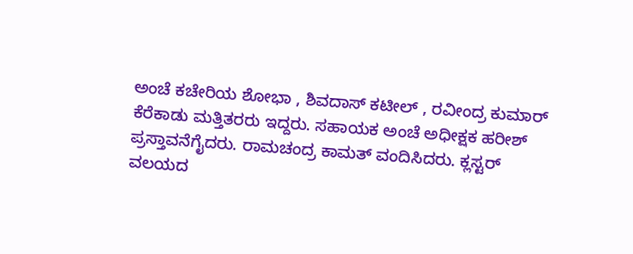ಅಂಚೆ ಕಚೇರಿಯ ಶೋಭಾ , ಶಿವದಾಸ್ ಕಟೀಲ್ , ರವೀಂದ್ರ ಕುಮಾರ್ ಕೆರೆಕಾಡು ಮತ್ತಿತರರು ಇದ್ದರು. ಸಹಾಯಕ ಅಂಚೆ ಅಧೀಕ್ಷಕ ಹರೀಶ್ ಪ್ರಸ್ತಾವನೆಗೈದರು. ರಾಮಚಂದ್ರ ಕಾಮತ್ ವಂದಿಸಿದರು. ಕ್ಲಸ್ಟರ್ ವಲಯದ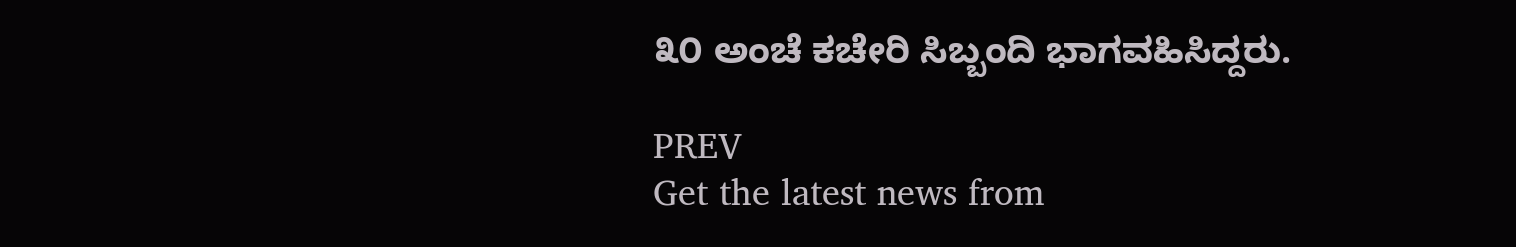೩೦ ಅಂಚೆ ಕಚೇರಿ ಸಿಬ್ಬಂದಿ ಭಾಗವಹಿಸಿದ್ದರು.

PREV
Get the latest news from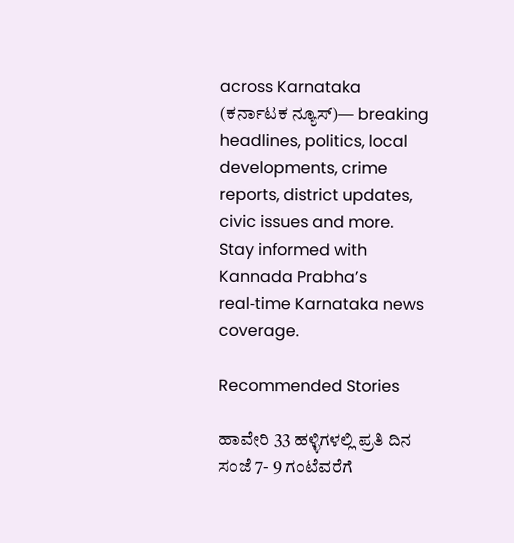across Karnataka (ಕರ್ನಾಟಕ ನ್ಯೂಸ್)— breaking headlines, politics, local developments, crime reports, district updates, civic issues and more. Stay informed with Kannada Prabha’s real‑time Karnataka news coverage.

Recommended Stories

ಹಾವೇರಿ 33 ಹಳ್ಳಿಗಳಲ್ಲಿ ಪ್ರತಿ ದಿನ ಸಂಜೆ 7- 9 ಗಂಟೆವರೆಗೆ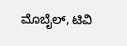ಮೊಬೈಲ್‌, ಟಿವಿ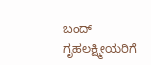ಬಂದ್‌
ಗೃಹಲಕ್ಷ್ಮೀಯರಿಗೆ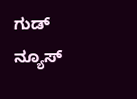ಗುಡ್ ನ್ಯೂಸ್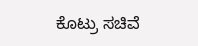ಕೊಟ್ರು ಸಚಿವೆ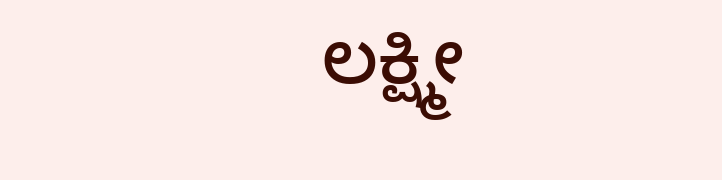ಲಕ್ಷ್ಮೀ